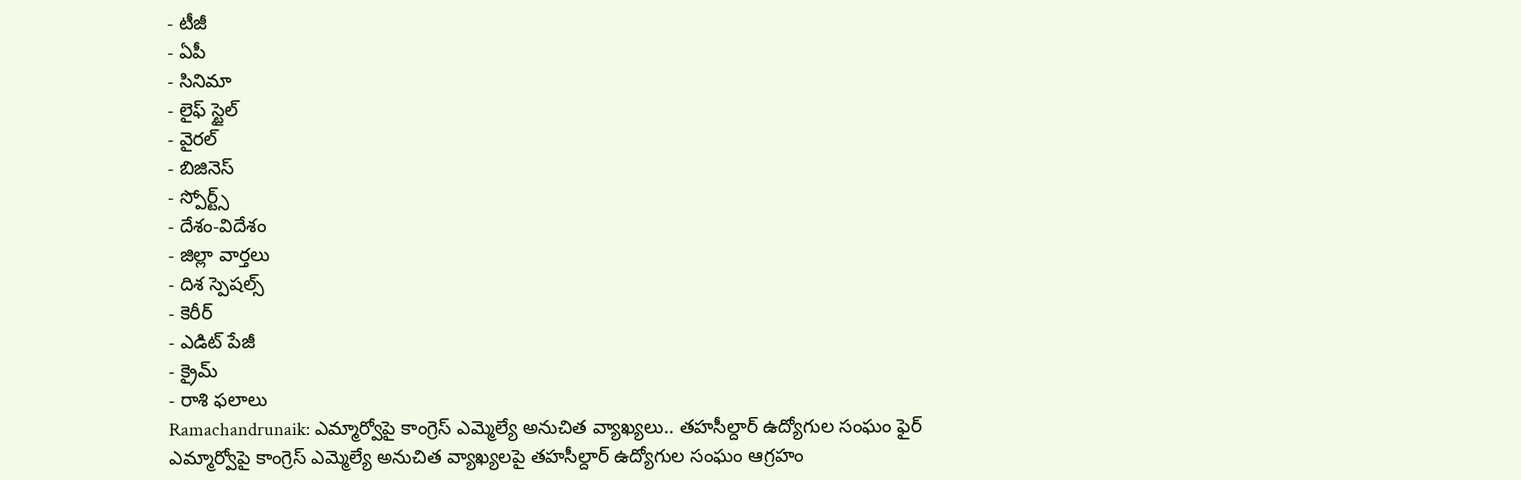- టీజీ
- ఏపీ
- సినిమా
- లైఫ్ స్టైల్
- వైరల్
- బిజినెస్
- స్పోర్ట్స్
- దేశం-విదేశం
- జిల్లా వార్తలు
- దిశ స్పెషల్స్
- కెరీర్
- ఎడిట్ పేజీ
- క్రైమ్
- రాశి ఫలాలు
Ramachandrunaik: ఎమ్మార్వోపై కాంగ్రెస్ ఎమ్మెల్యే అనుచిత వ్యాఖ్యలు.. తహసీల్దార్ ఉద్యోగుల సంఘం ఫైర్
ఎమ్మార్వోపై కాంగ్రెస్ ఎమ్మెల్యే అనుచిత వ్యాఖ్యలపై తహసీల్దార్ ఉద్యోగుల సంఘం ఆగ్రహం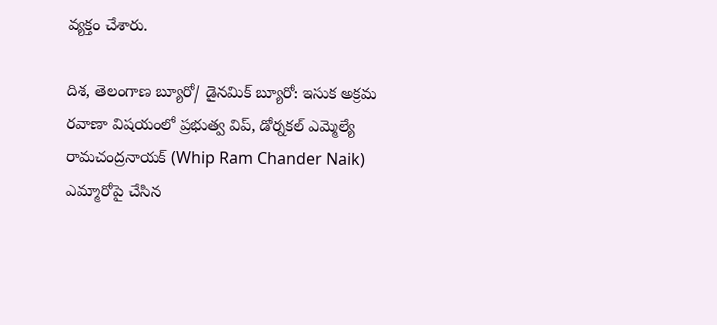వ్యక్తం చేశారు.

దిశ, తెలంగాణ బ్యూరో/ డైనమిక్ బ్యూరో: ఇసుక అక్రమ రవాణా విషయంలో ప్రభుత్వ విప్, డోర్నకల్ ఎమ్మెల్యే రామచంద్రనాయక్ (Whip Ram Chander Naik) ఎమ్మారోపై చేసిన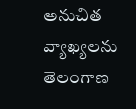అనుచిత వ్యాఖ్యలను తెలంగాణ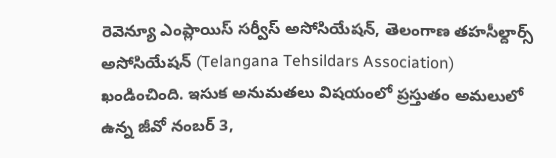రెవెన్యూ ఎంప్లాయిస్ సర్వీస్ అసోసియేషన్, తెలంగాణ తహసీల్దార్స్ అసోసియేషన్ (Telangana Tehsildars Association) ఖండించింది. ఇసుక అనుమతలు విషయంలో ప్రస్తుతం అమలులో ఉన్న జీవో నంబర్ 3,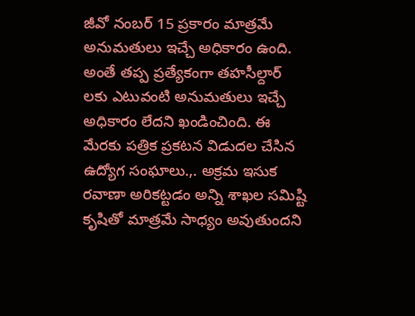జీవో నంబర్ 15 ప్రకారం మాత్రమే అనుమతులు ఇచ్చే అధికారం ఉంది. అంతే తప్ప ప్రత్యేకంగా తహసీల్దార్ లకు ఎటువంటి అనుమతులు ఇచ్చే అధికారం లేదని ఖండించింది. ఈ మేరకు పత్రిక ప్రకటన విడుదల చేసిన ఉద్యోగ సంఘాలు.,. అక్రమ ఇసుక రవాణా అరికట్టడం అన్ని శాఖల సమిష్టి కృషితో మాత్రమే సాధ్యం అవుతుందని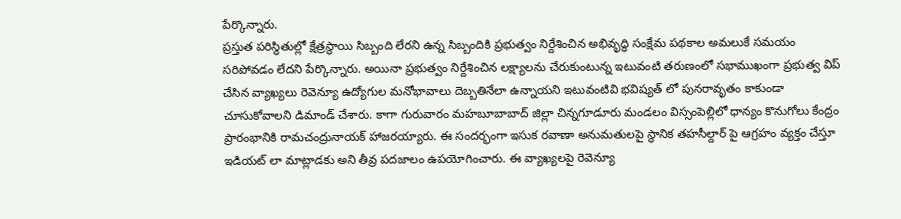పేర్కొన్నారు.
ప్రస్తుత పరిస్థితుల్లో క్షేత్రస్థాయి సిబ్బంది లేరని ఉన్న సిబ్బందికి ప్రభుత్వం నిర్దేశించిన అభివృద్ధి సంక్షేమ పథకాల అమలుకే సమయం సరిపోవడం లేదని పేర్కొన్నారు. అయినా ప్రభుత్వం నిర్దేశించిన లక్ష్యాలను చేరుకుంటున్న ఇటువంటి తరుణంలో సభాముఖంగా ప్రభుత్వ విప్ చేసిన వ్యాఖ్యలు రెవెన్యూ ఉద్యోగుల మనోభావాలు దెబ్బతినేలా ఉన్నాయని ఇటువంటివి భవిష్యత్ లో పునరావృతం కాకుండా చూసుకోవాలని డిమాండ్ చేశారు. కాగా గురువారం మహబూబాబాద్ జిల్లా చిన్నగూడూరు మండలం విస్సంపెల్లిలో ధాన్యం కొనుగోలు కేంద్రం ప్రారంభానికి రామచంద్రునాయక్ హాజరయ్యారు. ఈ సందర్భంగా ఇసుక రవాణా అనుమతులపై స్థానిక తహసీల్దార్ పై ఆగ్రహం వ్యక్తం చేస్తూ ఇడియట్ లా మాట్లాడకు అని తీవ్ర పదజాలం ఉపయోగించారు. ఈ వ్యాఖ్యలపై రెవెన్యూ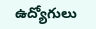ఉద్యోగులు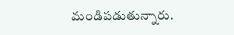మండిపడుతున్నారు.